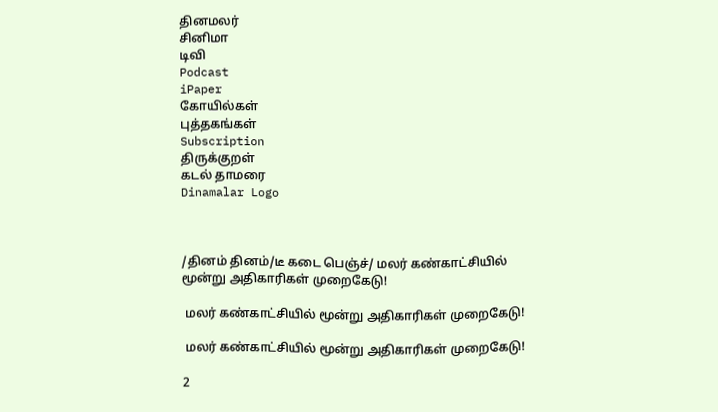தினமலர்
சினிமா
டிவி
Podcast
iPaper
கோயில்கள்
புத்தகங்கள்
Subscription
திருக்குறள்
கடல் தாமரை
Dinamalar Logo



/தினம் தினம்/டீ கடை பெஞ்ச்/ மலர் கண்காட்சியில் மூன்று அதிகாரிகள் முறைகேடு!

 மலர் கண்காட்சியில் மூன்று அதிகாரிகள் முறைகேடு!

 மலர் கண்காட்சியில் மூன்று அதிகாரிகள் முறைகேடு!

2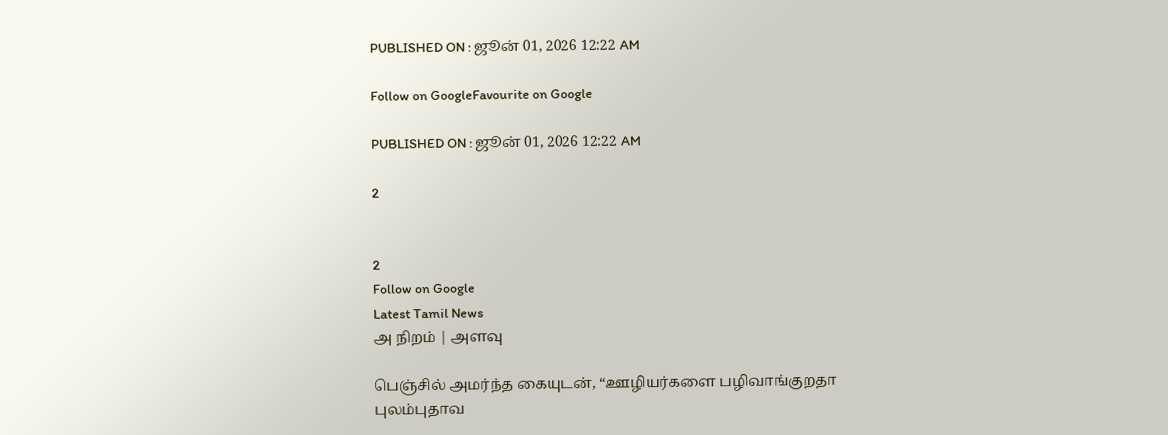PUBLISHED ON : ஜூன் 01, 2026 12:22 AM

Follow on GoogleFavourite on Google

PUBLISHED ON : ஜூன் 01, 2026 12:22 AM

2


2
Follow on Google
Latest Tamil News
அ நிறம் | அளவு

பெஞ்சில் அமர்ந்த கையுடன், “ஊழியர்களை பழிவாங்குறதா புலம்புதாவ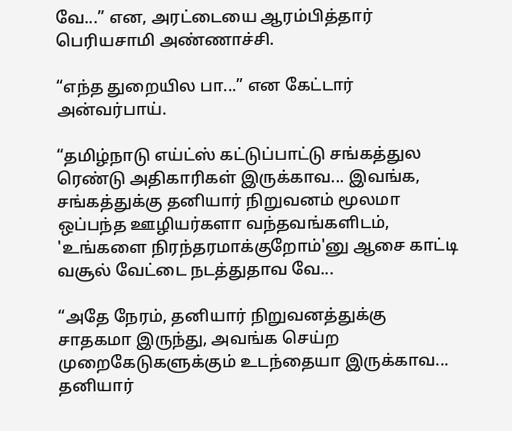வே...” என, அரட்டையை ஆரம்பித்தார் பெரியசாமி அண்ணாச்சி.

“எந்த துறையில பா...” என கேட்டார் அன்வர்பாய்.

“தமிழ்நாடு எய்ட்ஸ் கட்டுப்பாட்டு சங்கத்துல ரெண்டு அதிகாரிகள் இருக்காவ... இவங்க, சங்கத்துக்கு தனியார் நிறுவனம் மூலமா ஒப்பந்த ஊழியர்களா வந்தவங்களிடம், 'உங்களை நிரந்தரமாக்குறோம்'னு ஆசை காட்டி வசூல் வேட்டை நடத்துதாவ வே...

“அதே நேரம், தனியார் நிறுவனத்துக்கு சாதகமா இருந்து, அவங்க செய்ற முறைகேடுகளுக்கும் உடந்தையா இருக்காவ... தனியார்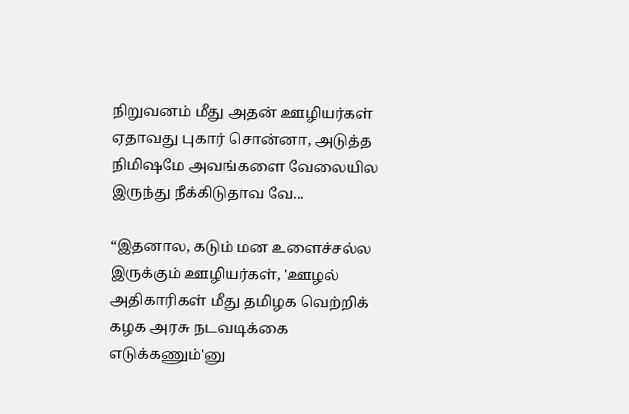நிறுவனம் மீது அதன் ஊழியர்கள் ஏதாவது புகார் சொன்னா, அடுத்த நிமிஷமே அவங்களை வேலையில இருந்து நீக்கிடுதாவ வே...

“இதனால, கடும் மன உளைச்சல்ல இருக்கும் ஊழியர்கள், 'ஊழல் அதிகாரிகள் மீது தமிழக வெற்றிக் கழக அரசு நடவடிக்கை எடுக்கணும்'னு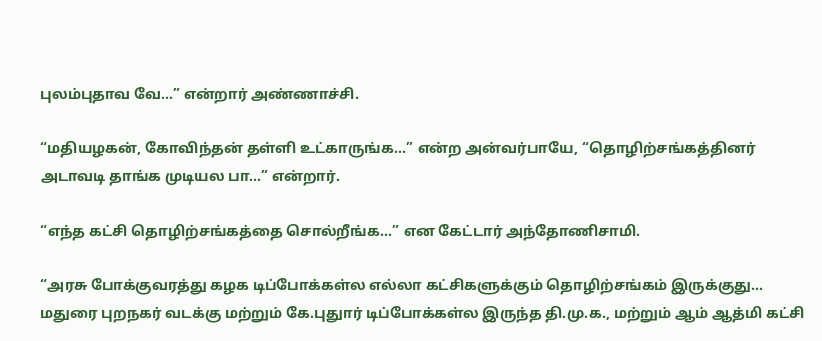புலம்புதாவ வே...” என்றார் அண்ணாச்சி.

“மதியழகன், கோவிந்தன் தள்ளி உட்காருங்க...” என்ற அன்வர்பாயே, “தொழிற்சங்கத்தினர் அடாவடி தாங்க முடியல பா...” என்றார்.

“எந்த கட்சி தொழிற்சங்கத்தை சொல்றீங்க...” என கேட்டார் அந்தோணிசாமி.

“அரசு போக்குவரத்து கழக டிப்போக்கள்ல எல்லா கட்சிகளுக்கும் தொழிற்சங்கம் இருக்குது... மதுரை புறநகர் வடக்கு மற்றும் கே.புதுார் டிப்போக்கள்ல இருந்த தி.மு.க., மற்றும் ஆம் ஆத்மி கட்சி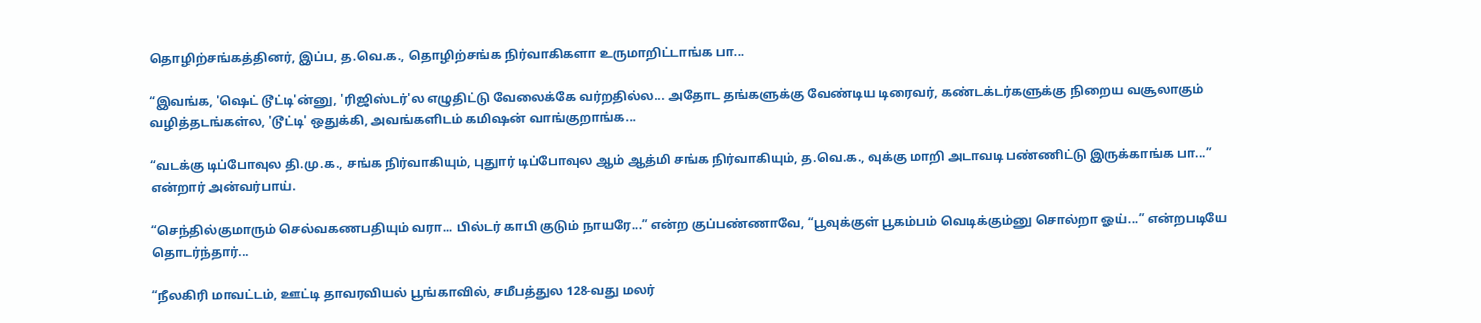தொழிற்சங்கத்தினர், இப்ப, த.வெ.க., தொழிற்சங்க நிர்வாகிகளா உருமாறிட்டாங்க பா...

“இவங்க, 'ஷெட் டூட்டி'ன்னு, 'ரிஜிஸ்டர்'ல எழுதிட்டு வேலைக்கே வர்றதில்ல... அதோட தங்களுக்கு வேண்டிய டிரைவர், கண்டக்டர்களுக்கு நிறைய வசூலாகும் வழித்தடங்கள்ல, 'டூட்டி' ஒதுக்கி, அவங்களிடம் கமிஷன் வாங்குறாங்க...

“வடக்கு டிப்போவுல தி.மு.க., சங்க நிர்வாகியும், புதுார் டிப்போவுல ஆம் ஆத்மி சங்க நிர்வாகியும், த.வெ.க., வுக்கு மாறி அடாவடி பண்ணிட்டு இருக்காங்க பா...” என்றார் அன்வர்பாய்.

“செந்தில்குமாரும் செல்வகணபதியும் வரா... பில்டர் காபி குடும் நாயரே...” என்ற குப்பண்ணாவே, “பூவுக்குள் பூகம்பம் வெடிக்கும்னு சொல்றா ஓய்...” என்றபடியே தொடர்ந்தார்...

“நீலகிரி மாவட்டம், ஊட்டி தாவரவியல் பூங்காவில், சமீபத்துல 128-வது மலர்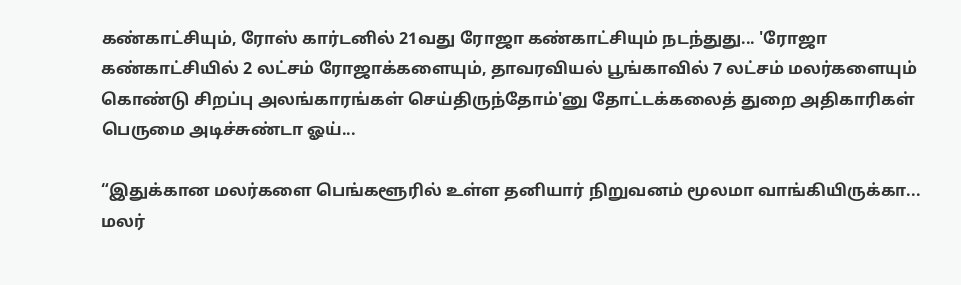கண்காட்சியும், ரோஸ் கார்டனில் 21வது ரோஜா கண்காட்சியும் நடந்துது... 'ரோஜா கண்காட்சியில் 2 லட்சம் ரோஜாக்களையும், தாவரவியல் பூங்காவில் 7 லட்சம் மலர்களையும் கொண்டு சிறப்பு அலங்காரங்கள் செய்திருந்தோம்'னு தோட்டக்கலைத் துறை அதிகாரிகள் பெருமை அடிச்சுண்டா ஓய்...

“இதுக்கான மலர்களை பெங்களூரில் உள்ள தனியார் நிறுவனம் மூலமா வாங்கியிருக்கா... மலர்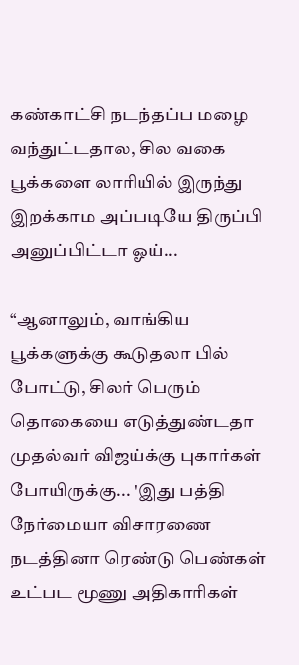கண்காட்சி நடந்தப்ப மழை வந்துட்டதால, சில வகை பூக்களை லாரியில் இருந்து இறக்காம அப்படியே திருப்பி அனுப்பிட்டா ஓய்...

“ஆனாலும், வாங்கிய பூக்களுக்கு கூடுதலா பில் போட்டு, சிலர் பெரும் தொகையை எடுத்துண்டதா முதல்வர் விஜய்க்கு புகார்கள் போயிருக்கு... 'இது பத்தி நேர்மையா விசாரணை நடத்தினா ரெண்டு பெண்கள் உட்பட மூணு அதிகாரிகள்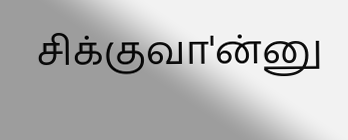சிக்குவா'ன்னு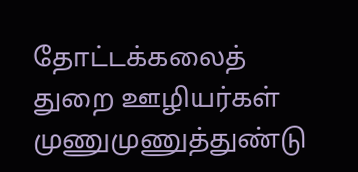தோட்டக்கலைத் துறை ஊழியர்கள் முணுமுணுத்துண்டு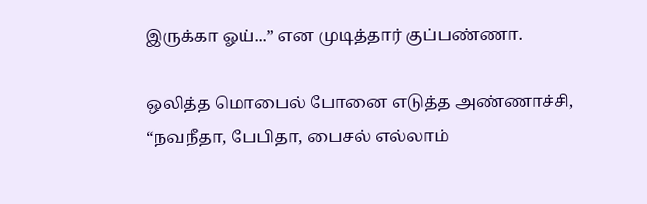இருக்கா ஓய்...” என முடித்தார் குப்பண்ணா.

ஒலித்த மொபைல் போனை எடுத்த அண்ணாச்சி, “நவநீதா, பேபிதா, பைசல் எல்லாம்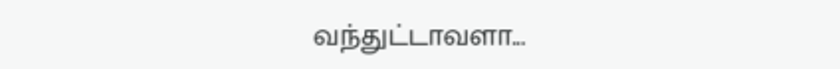வந்துட்டாவளா...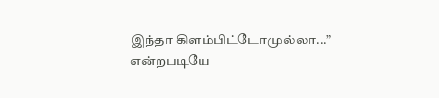இந்தா கிளம்பிட்டோமுல்லா...” என்றபடியே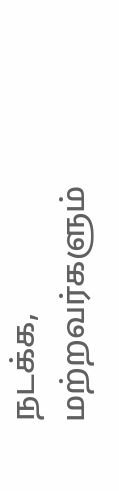நடக்க, மற்றவர்களும்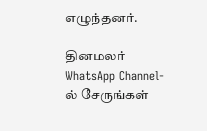எழுந்தனர்.

தினமலர் WhatsApp Channel-ல் சேருங்கள்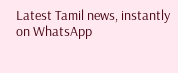Latest Tamil news, instantly on WhatsApp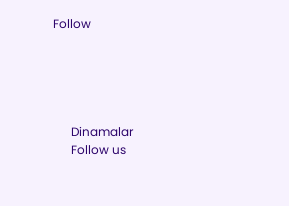Follow





      Dinamalar
      Follow us